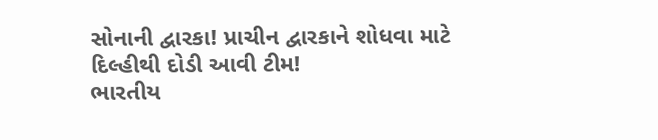સોનાની દ્વારકા! પ્રાચીન દ્વારકાને શોધવા માટે દિલ્હીથી દોડી આવી ટીમ!
ભારતીય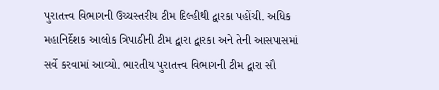પુરાતત્ત્વ વિભાગની ઉચ્ચસ્તરીય ટીમ દિલ્હીથી દ્વારકા પહોંચી. અધિક મહાનિર્દેશક આલોક ત્રિપાઠીની ટીમ દ્વારા દ્વારકા અને તેની આસપાસમાં સર્વે કરવામાં આવ્યો. ભારતીય પુરાતત્ત્વ વિભાગની ટીમ દ્વારા સૌ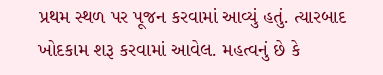પ્રથમ સ્થળ પર પૂજન કરવામાં આવ્યું હતું. ત્યારબાદ ખોદકામ શરૂ કરવામાં આવેલ. મહત્વનું છે કે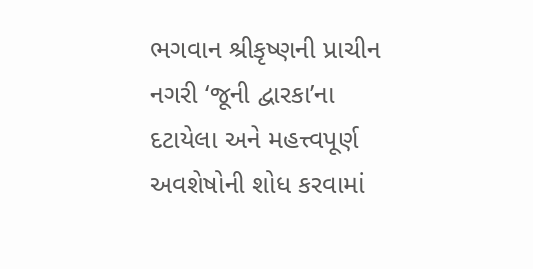ભગવાન શ્રીકૃષ્ણની પ્રાચીન નગરી ‘જૂની દ્વારકા’ના દટાયેલા અને મહત્ત્વપૂર્ણ અવશેષોની શોધ કરવામાં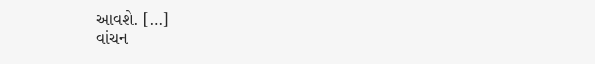આવશે. […]
વાંચન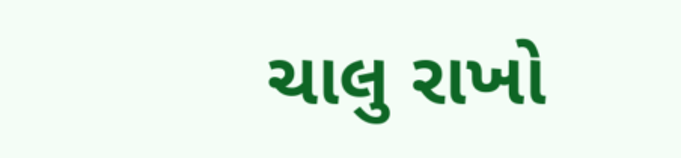ચાલુ રાખો